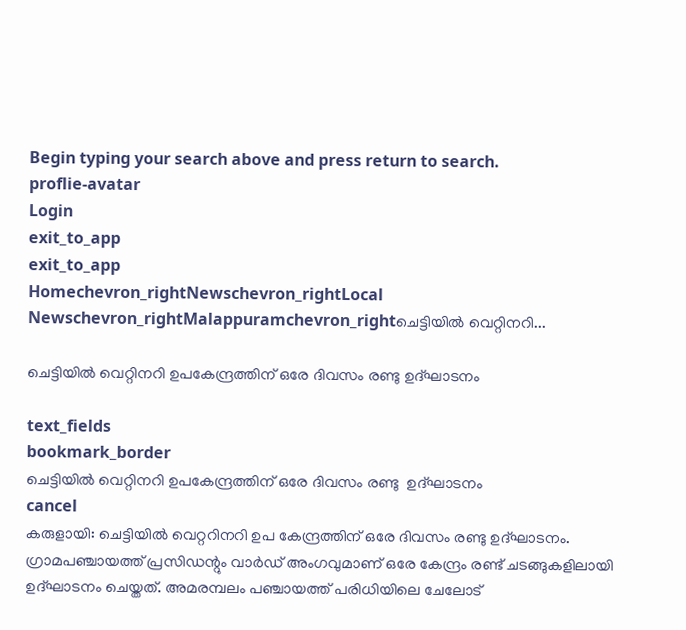Begin typing your search above and press return to search.
proflie-avatar
Login
exit_to_app
exit_to_app
Homechevron_rightNewschevron_rightLocal Newschevron_rightMalappuramchevron_rightചെട്ടിയിൽ വെറ്റിനറി...

ചെട്ടിയിൽ വെറ്റിനറി ഉപകേന്ദ്രത്തിന് ഒരേ ദിവസം രണ്ടു ഉദ്ഘാടനം

text_fields
bookmark_border
ചെട്ടിയിൽ വെറ്റിനറി ഉപകേന്ദ്രത്തിന് ഒരേ ദിവസം രണ്ടു  ഉദ്ഘാടനം
cancel
കരുളായി: ചെട്ടിയിൽ വെറ്ററിനറി ഉപ കേന്ദ്രത്തിന് ഒരേ ദിവസം രണ്ടു ഉദ്ഘാടനം. ഗ്രാമപഞ്ചായത്ത് പ്രസിഡന്റും വാര്‍ഡ് അംഗവുമാണ് ഒരേ കേന്ദ്രം രണ്ട് ചടങ്ങുകളിലായി ഉദ്ഘാടനം ചെയ്തത്. അമരമ്പലം പഞ്ചായത്ത് പരിധിയിലെ ചേലോട്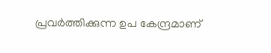പ്രവര്‍ത്തിക്കുന്ന ഉപ കേന്ദ്രമാണ്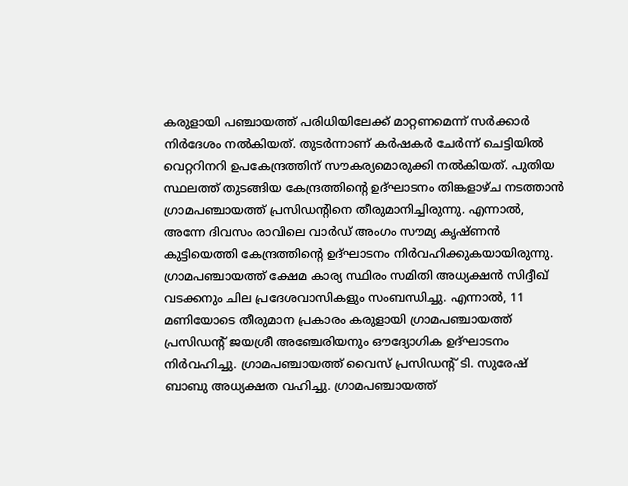കരുളായി പഞ്ചായത്ത് പരിധിയിലേക്ക് മാറ്റണമെന്ന് സര്‍ക്കാര്‍ നിർദേശം നല്‍കിയത്. തുടര്‍ന്നാണ് കര്‍ഷകര്‍ ചേര്‍ന്ന് ചെട്ടിയില്‍ വെറ്ററിനറി ഉപകേന്ദ്രത്തിന് സൗകര്യമൊരുക്കി നല്‍കിയത്. പുതിയ സ്ഥലത്ത് തുടങ്ങിയ കേന്ദ്രത്തിന്റെ ഉദ്ഘാടനം തിങ്കളാഴ്ച നടത്താന്‍ ഗ്രാമപഞ്ചായത്ത് പ്രസിഡന്റിനെ തീരുമാനിച്ചിരുന്നു. എന്നാല്‍, അന്നേ ദിവസം രാവിലെ വാര്‍ഡ് അംഗം സൗമ്യ കൃഷ്ണൻ കുട്ടിയെത്തി കേന്ദ്രത്തിന്റെ ഉദ്ഘാടനം നിര്‍വഹിക്കുകയായിരുന്നു. ഗ്രാമപഞ്ചായത്ത് ക്ഷേമ കാര്യ സ്ഥിരം സമിതി അധ്യക്ഷന്‍ സിദ്ദീഖ് വടക്കനും ചില പ്രദേശവാസികളും സംബന്ധിച്ചു. എന്നാൽ, 11 മണിയോടെ തീരുമാന പ്രകാരം കരുളായി ഗ്രാമപഞ്ചായത്ത് പ്രസിഡന്റ് ജയശ്രീ അഞ്ചേരിയനും ഔദ്യോഗിക ഉദ്ഘാടനം നിര്‍വഹിച്ചു. ഗ്രാമപഞ്ചായത്ത് വൈസ് പ്രസിഡന്റ് ടി. സുരേഷ് ബാബു അധ്യക്ഷത വഹിച്ചു. ഗ്രാമപഞ്ചായത്ത്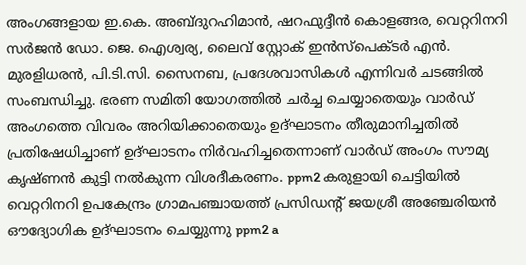അംഗങ്ങളായ ഇ.കെ. അബ്ദുറഹിമാന്‍, ഷറഫുദ്ദീന്‍ കൊളങ്ങര, വെറ്ററിനറി സര്‍ജന്‍ ഡോ. ജെ. ഐശ്വര്യ, ലൈവ് സ്റ്റോക് ഇന്‍സ്‌പെക്ടര്‍ എൻ. മുരളിധരന്‍, പി.ടി.സി. സൈനബ, പ്രദേശവാസികള്‍ എന്നിവര്‍ ചടങ്ങില്‍ സംബന്ധിച്ചു. ഭരണ സമിതി യോഗത്തില്‍ ചര്‍ച്ച ചെയ്യാതെയും വാര്‍ഡ് അംഗത്തെ വിവരം അറിയിക്കാതെയും ഉദ്ഘാടനം തീരുമാനിച്ചതില്‍ പ്രതിഷേധിച്ചാണ് ഉദ്ഘാടനം നിര്‍വഹിച്ചതെന്നാണ് വാര്‍ഡ് അംഗം സൗമ്യ കൃഷ്ണൻ കുട്ടി നൽകുന്ന വിശദീകരണം. ppm2 കരുളായി ചെട്ടിയിൽ വെറ്ററിനറി ഉപകേന്ദ്രം ഗ്രാമപഞ്ചായത്ത് പ്രസിഡന്റ് ജയശ്രീ അഞ്ചേരിയൻ ഔദ്യോഗിക ഉദ്ഘാടനം ചെയ്യുന്നു ppm2 a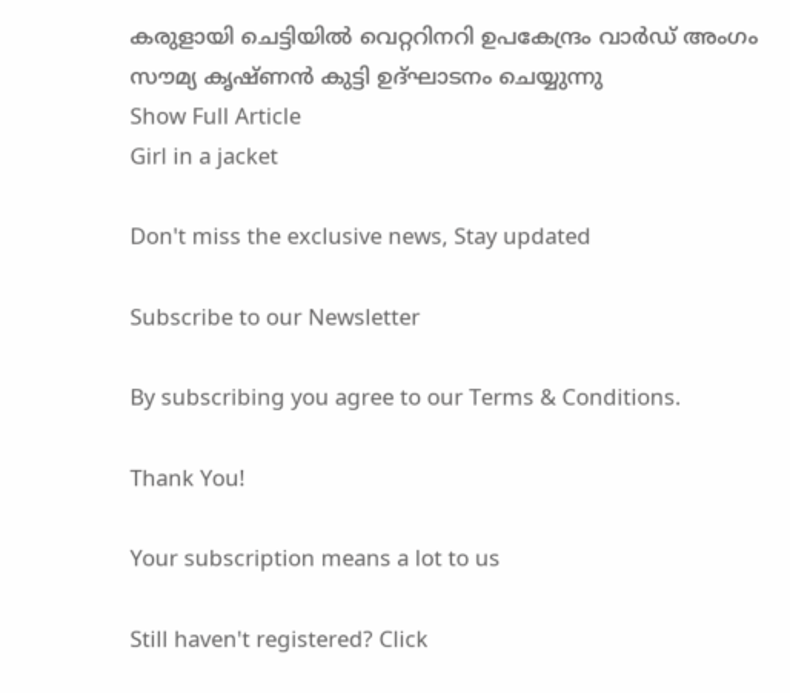കരുളായി ചെട്ടിയിൽ വെറ്ററിനറി ഉപകേന്ദ്രം വാര്‍ഡ് അംഗം സൗമ്യ കൃഷ്ണൻ കുട്ടി ഉദ്ഘാടനം ചെയ്യുന്നു
Show Full Article
Girl in a jacket

Don't miss the exclusive news, Stay updated

Subscribe to our Newsletter

By subscribing you agree to our Terms & Conditions.

Thank You!

Your subscription means a lot to us

Still haven't registered? Click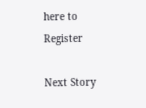here to Register

Next Story